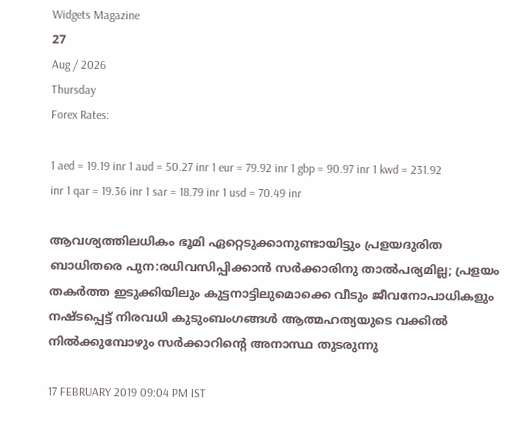Widgets Magazine
27
Aug / 2026
Thursday
Forex Rates:

1 aed = 19.19 inr 1 aud = 50.27 inr 1 eur = 79.92 inr 1 gbp = 90.97 inr 1 kwd = 231.92 inr 1 qar = 19.36 inr 1 sar = 18.79 inr 1 usd = 70.49 inr

ആവശ്യത്തിലധികം ഭൂമി ഏറ്റെടുക്കാനുണ്ടായിട്ടും പ്രളയദുരിത ബാധിതരെ പുന:രധിവസിപ്പിക്കാന്‍ സര്‍ക്കാരിനു താല്‍പര്യമില്ല; പ്രളയം തകര്‍ത്ത ഇടുക്കിയിലും കുട്ടനാട്ടിലുമൊക്കെ വീടും ജീവനോപാധികളും നഷ്ടപ്പെട്ട് നിരവധി കുടുംബംഗങ്ങള്‍ ആത്മഹത്യയുടെ വക്കില്‍ നില്‍ക്കുമ്പോഴും സര്‍ക്കാറിന്റെ അനാസ്ഥ തുടരുന്നു

17 FEBRUARY 2019 09:04 PM IST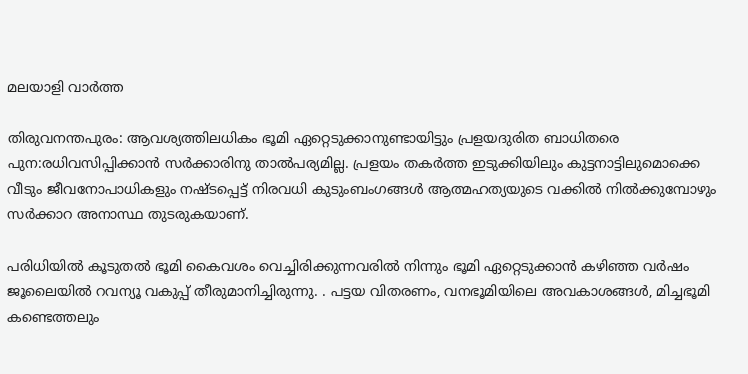മലയാളി വാര്‍ത്ത

തിരുവനന്തപുരം: ആവശ്യത്തിലധികം ഭൂമി ഏറ്റെടുക്കാനുണ്ടായിട്ടും പ്രളയദുരിത ബാധിതരെ പുന:രധിവസിപ്പിക്കാന്‍ സര്‍ക്കാരിനു താല്‍പര്യമില്ല. പ്രളയം തകര്‍ത്ത ഇടുക്കിയിലും കുട്ടനാട്ടിലുമൊക്കെ വീടും ജീവനോപാധികളും നഷ്ടപ്പെട്ട് നിരവധി കുടുംബംഗങ്ങള്‍ ആത്മഹത്യയുടെ വക്കില്‍ നില്‍ക്കുമ്പോഴും സര്‍ക്കാറ അനാസ്ഥ തുടരുകയാണ്.

പരിധിയില്‍ കൂടുതല്‍ ഭൂമി കൈവശം വെച്ചിരിക്കുന്നവരില്‍ നിന്നും ഭൂമി ഏറ്റെടുക്കാന്‍ കഴിഞ്ഞ വര്‍ഷം ജൂലൈയില്‍ റവന്യൂ വകുപ്പ് തീരുമാനിച്ചിരുന്നു. . പട്ടയ വിതരണം, വനഭൂമിയിലെ അവകാശങ്ങള്‍, മിച്ചഭൂമി കണ്ടെത്തലും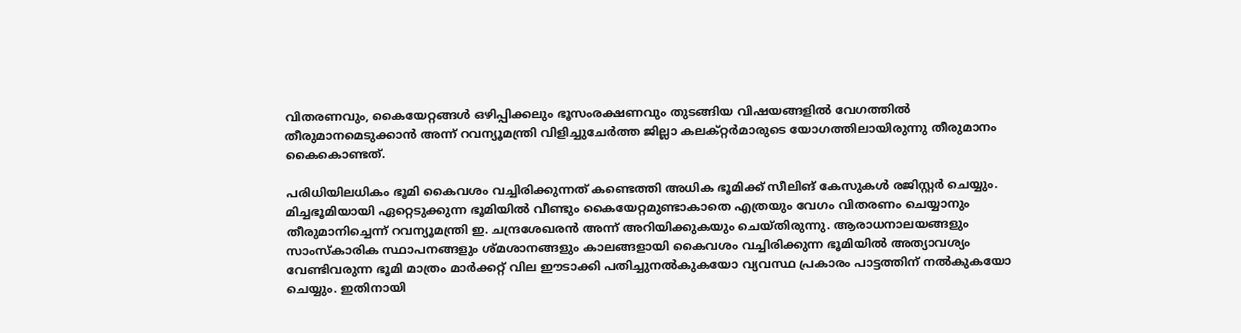വിതരണവും, കൈയേറ്റങ്ങള്‍ ഒഴിപ്പിക്കലും ഭൂസംരക്ഷണവും തുടങ്ങിയ വിഷയങ്ങളില്‍ വേഗത്തില്‍ തീരുമാനമെടുക്കാന്‍ അന്ന് റവന്യൂമന്ത്രി വിളിച്ചുചേര്‍ത്ത ജില്ലാ കലക്റ്റര്‍മാരുടെ യോഗത്തിലായിരുന്നു തീരുമാനം കൈകൊണ്ടത്.

പരിധിയിലധികം ഭൂമി കൈവശം വച്ചിരിക്കുന്നത് കണ്ടെത്തി അധിക ഭൂമിക്ക് സീലിങ് കേസുകള്‍ രജിസ്റ്റര്‍ ചെയ്യും. മിച്ചഭൂമിയായി ഏറ്റെടുക്കുന്ന ഭൂമിയില്‍ വീണ്ടും കൈയേറ്റമുണ്ടാകാതെ എത്രയും വേഗം വിതരണം ചെയ്യാനും തീരുമാനിച്ചെന്ന് റവന്യൂമന്ത്രി ഇ. ചന്ദ്രശേഖരന്‍ അന്ന് അറിയിക്കുകയും ചെയ്തിരുന്നു. ആരാധനാലയങ്ങളും സാംസ്‌കാരിക സ്ഥാപനങ്ങളും ശ്മശാനങ്ങളും കാലങ്ങളായി കൈവശം വച്ചിരിക്കുന്ന ഭൂമിയില്‍ അത്യാവശ്യം വേണ്ടിവരുന്ന ഭൂമി മാത്രം മാര്‍ക്കറ്റ് വില ഈടാക്കി പതിച്ചുനല്‍കുകയോ വ്യവസ്ഥ പ്രകാരം പാട്ടത്തിന് നല്‍കുകയോ ചെയ്യും. ഇതിനായി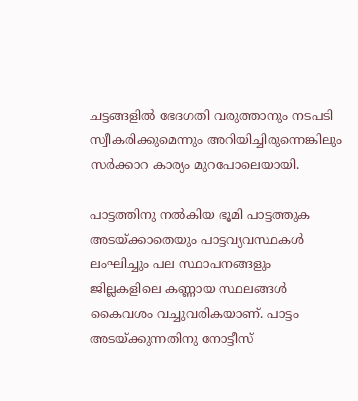ചട്ടങ്ങളില്‍ ഭേദഗതി വരുത്താനും നടപടി സ്വീകരിക്കുമെന്നും അറിയിച്ചിരുന്നെങ്കിലും സര്‍ക്കാറ കാര്യം മുറപോലെയായി.

പാട്ടത്തിനു നല്‍കിയ ഭൂമി പാട്ടത്തുക അടയ്ക്കാതെയും പാട്ടവ്യവസ്ഥകള്‍ ലംഘിച്ചും പല സ്ഥാപനങ്ങളും ജില്ലകളിലെ കണ്ണായ സ്ഥലങ്ങള്‍ കൈവശം വച്ചുവരികയാണ്. പാട്ടം അടയ്ക്കുന്നതിനു നോട്ടീസ്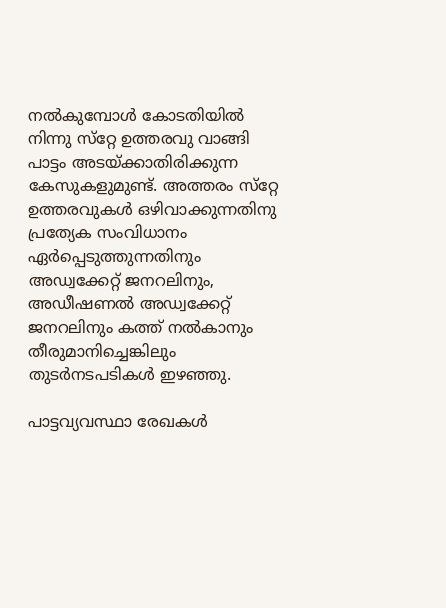നല്‍കുമ്പോള്‍ കോടതിയില്‍ നിന്നു സ്‌റ്റേ ഉത്തരവു വാങ്ങി പാട്ടം അടയ്ക്കാതിരിക്കുന്ന കേസുകളുമുണ്ട്. അത്തരം സ്‌റ്റേ ഉത്തരവുകള്‍ ഒഴിവാക്കുന്നതിനു പ്രത്യേക സംവിധാനം ഏര്‍പ്പെടുത്തുന്നതിനും അഡ്വക്കേറ്റ് ജനറലിനും, അഡീഷണല്‍ അഡ്വക്കേറ്റ് ജനറലിനും കത്ത് നല്‍കാനും തീരുമാനിച്ചെങ്കിലും തുടര്‍നടപടികള്‍ ഇഴഞ്ഞു.

പാട്ടവ്യവസ്ഥാ രേഖകള്‍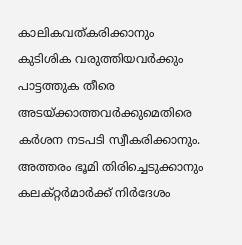കാലികവത്കരിക്കാനും കുടിശിക വരുത്തിയവര്‍ക്കും പാട്ടത്തുക തീരെ അടയ്ക്കാത്തവര്‍ക്കുമെതിരെ കര്‍ശന നടപടി സ്വീകരിക്കാനും. അത്തരം ഭൂമി തിരിച്ചെടുക്കാനും കലക്റ്റര്‍മാര്‍ക്ക് നിര്‍ദേശം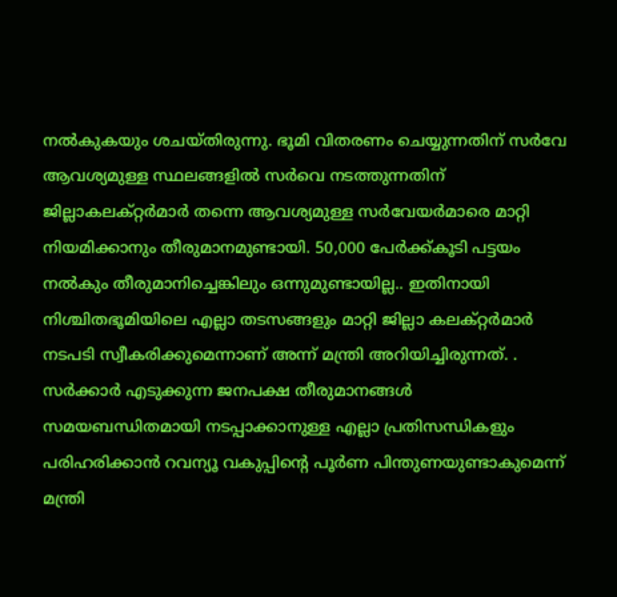നല്‍കുകയും ശചയ്തിരുന്നു. ഭൂമി വിതരണം ചെയ്യുന്നതിന് സര്‍വേ ആവശ്യമുള്ള സ്ഥലങ്ങളില്‍ സര്‍വെ നടത്തുന്നതിന് ജില്ലാകലക്റ്റര്‍മാര്‍ തന്നെ ആവശ്യമുള്ള സര്‍വേയര്‍മാരെ മാറ്റി നിയമിക്കാനും തീരുമാനമുണ്ടായി. 50,000 പേര്‍ക്ക്കൂടി പട്ടയം നല്‍കും തീരുമാനിച്ചെങ്കിലും ഒന്നുമുണ്ടായില്ല.. ഇതിനായി നിശ്ചിതഭൂമിയിലെ എല്ലാ തടസങ്ങളും മാറ്റി ജില്ലാ കലക്റ്റര്‍മാര്‍ നടപടി സ്വീകരിക്കുമെന്നാണ് അന്ന് മന്ത്രി അറിയിച്ചിരുന്നത്. . സര്‍ക്കാര്‍ എടുക്കുന്ന ജനപക്ഷ തീരുമാനങ്ങള്‍ സമയബന്ധിതമായി നടപ്പാക്കാനുള്ള എല്ലാ പ്രതിസന്ധികളും പരിഹരിക്കാന്‍ റവന്യൂ വകുപ്പിന്റെ പൂര്‍ണ പിന്തുണയുണ്ടാകുമെന്ന് മന്ത്രി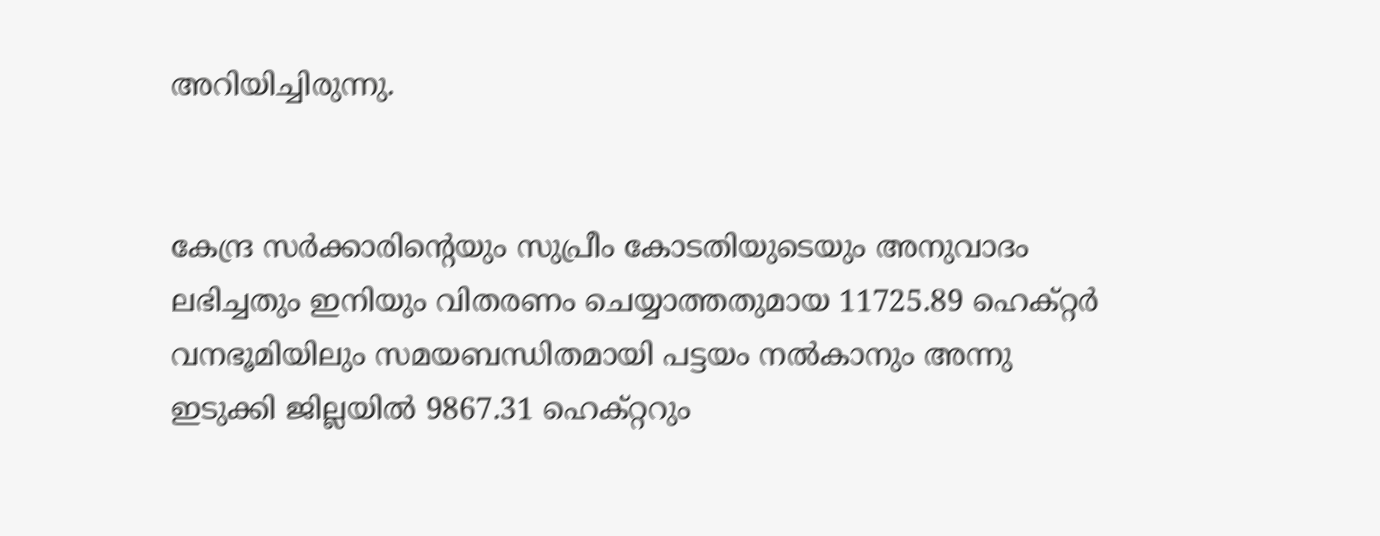അറിയിച്ചിരുന്നു.


കേന്ദ്ര സര്‍ക്കാരിന്റെയും സുപ്രീം കോടതിയുടെയും അനുവാദം ലഭിച്ചതും ഇനിയും വിതരണം ചെയ്യാത്തതുമായ 11725.89 ഹെക്റ്റര്‍ വനഭൂമിയിലും സമയബന്ധിതമായി പട്ടയം നല്‍കാനും അന്നു ഇടുക്കി ജില്ലയില്‍ 9867.31 ഹെക്റ്ററും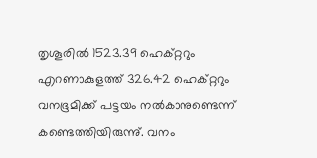തൃശൂരില്‍ 1523.39 ഹെക്റ്ററും എറണാകുളത്ത് 326.42 ഹെക്റ്ററും വനഭൂമിക്ക് പട്ടയം നല്‍കാനുണ്ടെന്ന് കണ്ടെത്തിയിരുന്നു്. വനം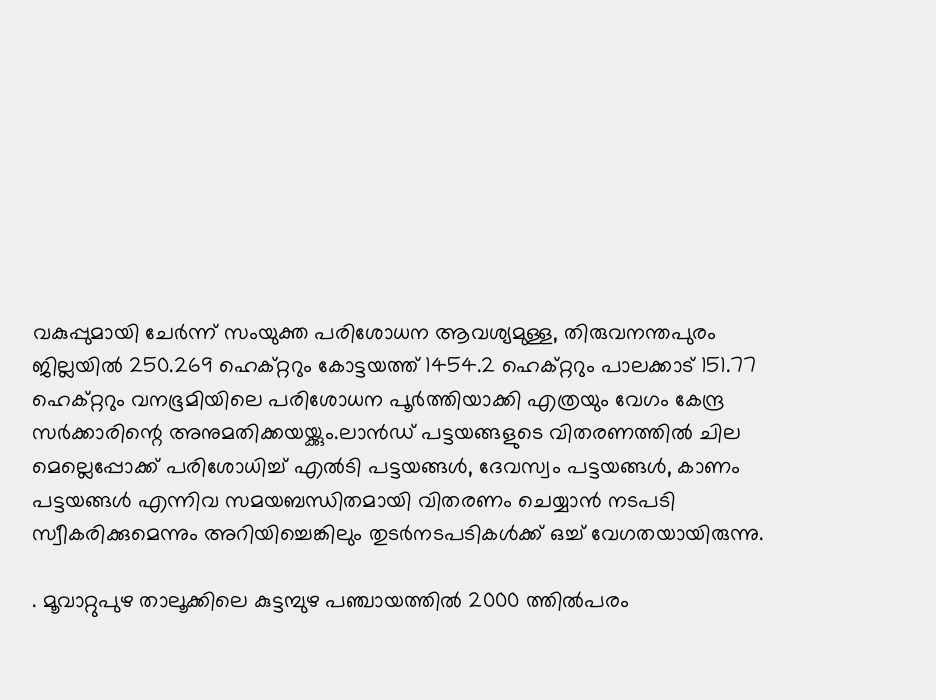വകുപ്പുമായി ചേര്‍ന്ന് സംയുക്ത പരിശോധന ആവശ്യമുള്ള, തിരുവനന്തപുരം ജില്ലയില്‍ 250.269 ഹെക്റ്ററും കോട്ടയത്ത് 1454.2 ഹെക്റ്ററും പാലക്കാട് 151.77 ഹെക്റ്ററും വനഭൂമിയിലെ പരിശോധന പൂര്‍ത്തിയാക്കി എത്രയും വേഗം കേന്ദ്ര സര്‍ക്കാരിന്റെ അനുമതിക്കയയ്ക്കും.ലാന്‍ഡ് പട്ടയങ്ങളുടെ വിതരണത്തില്‍ ചില മെല്ലെപ്പോക്ക് പരിശോധിച്ച് എല്‍ടി പട്ടയങ്ങള്‍, ദേവസ്വം പട്ടയങ്ങള്‍, കാണം പട്ടയങ്ങള്‍ എന്നിവ സമയബന്ധിതമായി വിതരണം ചെയ്യാന്‍ നടപടി സ്വീകരിക്കുമെന്നും അറിയിച്ചെങ്കിലും തുടര്‍നടപടികള്‍ക്ക് ഒച്ച് വേഗതയായിരുന്നു.

. മൂവാറ്റുപുഴ താലൂക്കിലെ കുട്ടമ്പുഴ പഞ്ചായത്തില്‍ 2000 ത്തില്‍പരം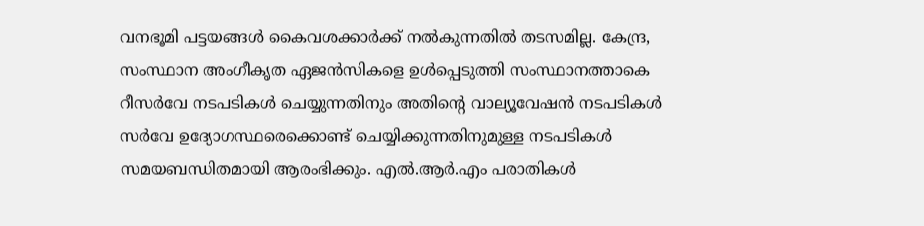വനഭൂമി പട്ടയങ്ങള്‍ കൈവശക്കാര്‍ക്ക് നല്‍കുന്നതില്‍ തടസമില്ല. കേന്ദ്ര, സംസ്ഥാന അംഗീകൃത ഏജന്‍സികളെ ഉള്‍പ്പെടുത്തി സംസ്ഥാനത്താകെ റീസര്‍വേ നടപടികള്‍ ചെയ്യുന്നതിനും അതിന്റെ വാല്യൂവേഷന്‍ നടപടികള്‍ സര്‍വേ ഉദ്യോഗസ്ഥരെക്കൊണ്ട് ചെയ്യിക്കുന്നതിനുമുള്ള നടപടികള്‍ സമയബന്ധിതമായി ആരംഭിക്കും. എല്‍.ആര്‍.എം പരാതികള്‍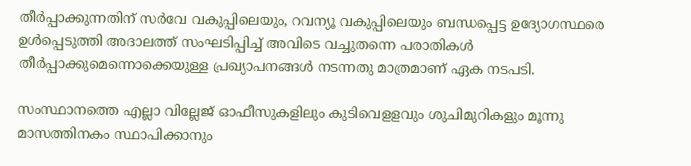തീര്‍പ്പാക്കുന്നതിന് സര്‍വേ വകുപ്പിലെയും, റവന്യൂ വകുപ്പിലെയും ബന്ധപ്പെട്ട ഉദ്യോഗസ്ഥരെ ഉള്‍പ്പെടുത്തി അദാലത്ത് സംഘടിപ്പിച്ച് അവിടെ വച്ചുതന്നെ പരാതികള്‍ തീര്‍പ്പാക്കുമെന്നൊക്കെയുള്ള പ്രഖ്യാപനങ്ങള്‍ നടന്നതു മാത്രമാണ് ഏക നടപടി.

സംസ്ഥാനത്തെ എല്ലാ വില്ലേജ് ഓഫീസുകളിലും കുടിവെളളവും ശുചിമുറികളും മൂന്നു മാസത്തിനകം സ്ഥാപിക്കാനും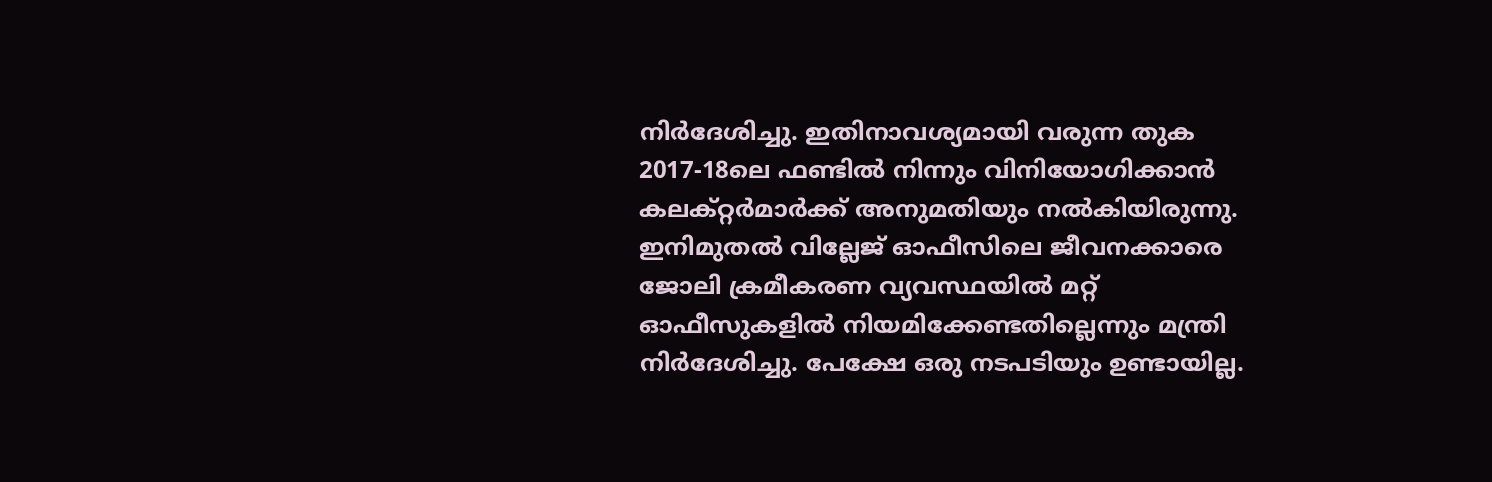നിര്‍ദേശിച്ചു. ഇതിനാവശ്യമായി വരുന്ന തുക 2017-18ലെ ഫണ്ടില്‍ നിന്നും വിനിയോഗിക്കാന്‍ കലക്റ്റര്‍മാര്‍ക്ക് അനുമതിയും നല്‍കിയിരുന്നു. ഇനിമുതല്‍ വില്ലേജ് ഓഫീസിലെ ജീവനക്കാരെ ജോലി ക്രമീകരണ വ്യവസ്ഥയില്‍ മറ്റ് ഓഫീസുകളില്‍ നിയമിക്കേണ്ടതില്ലെന്നും മന്ത്രി നിര്‍ദേശിച്ചു. പേക്ഷേ ഒരു നടപടിയും ഉണ്ടായില്ല.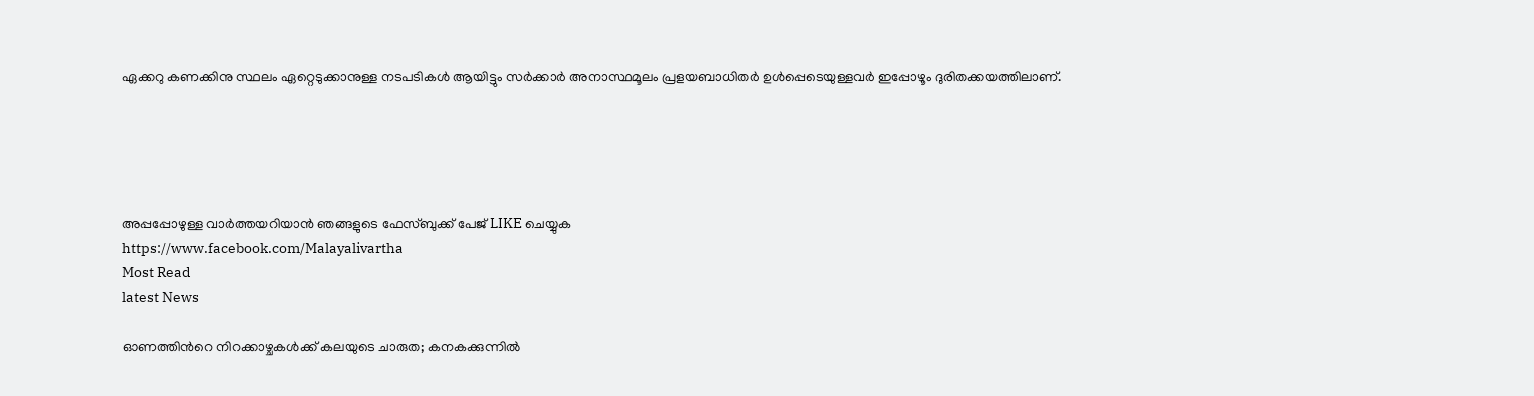ഏക്കറു കണക്കിനു സ്ഥലം ഏറ്റെടുക്കാനുള്ള നടപടികള്‍ ആയിട്ടും സര്‍ക്കാര്‍ അനാസ്ഥമൂലം പ്രളയബാധിതര്‍ ഉള്‍പ്പെടെയുള്ളവര്‍ ഇപ്പോഴൂം ദുരിതക്കയത്തിലാണ്.





അപ്പപ്പോഴുള്ള വാര്‍ത്തയറിയാന്‍ ഞങ്ങളുടെ ഫേസ്‌ബുക്ക്‌ പേജ് LIKE ചെയ്യുക
https://www.facebook.com/Malayalivartha
Most Read
latest News

ഓണത്തിന്‍റെ നിറക്കാഴ്ചകള്‍ക്ക് കലയുടെ ചാരുത; കനകക്കുന്നില്‍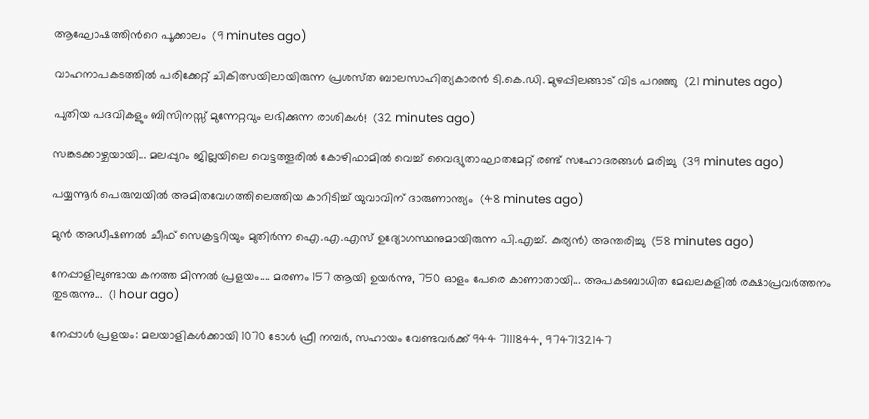ആഘോഷത്തിന്‍റെ പൂക്കാലം  (9 minutes ago)

വാഹനാപകടത്തിൽ പരിക്കേറ്റ് ചികിത്സയിലായിരുന്ന പ്രശസ്‌ത ബാലസാഹിത്യകാരൻ ടി.കെ.ഡി. മുഴപ്പിലങ്ങാട് വിട പറഞ്ഞു  (21 minutes ago)

പുതിയ പദവികളും ബിസിനസ്സ് മുന്നേറ്റവും ലഭിക്കുന്ന രാശികൾ!  (32 minutes ago)

സങ്കടക്കാഴ്ചയായി... മലപ്പുറം ജില്ലയിലെ വെട്ടത്തൂരിൽ കോഴിഫാമിൽ വെച്ച് വൈദ്യുതാഘാതമേറ്റ് രണ്ട് സഹോദരങ്ങൾ മരിച്ചു  (39 minutes ago)

പയ്യന്നൂർ പെരുമ്പയിൽ അമിതവേഗത്തിലെത്തിയ കാറിടിച്ച് യുവാവിന് ദാരുണാന്ത്യം  (48 minutes ago)

മുൻ അഡീഷണൽ ചീഫ് സെക്രട്ടറിയും മുതിർന്ന ഐ.എ.എസ് ഉദ്യോഗസ്ഥനുമായിരുന്ന പി.എച്ച്. കുര്യൻ) അന്തരിച്ചു  (58 minutes ago)

നേപ്പാളിലുണ്ടായ കനത്ത മിന്നൽ പ്രളയം.... മരണം 157 ആയി ഉയര്‍ന്നു, 750 ഓളം പേരെ കാണാതായി... അപകടബാധിത മേഖലകളില്‍ രക്ഷാപ്രവര്‍ത്തനം തുടരുന്നു...  (1 hour ago)

നേപ്പാൾ പ്രളയം: മലയാളികൾക്കായി 1070 ടോൾ ഫ്രീ നമ്പർ, സഹായം വേണ്ടവർക്ക് 944 7111844, 9747132147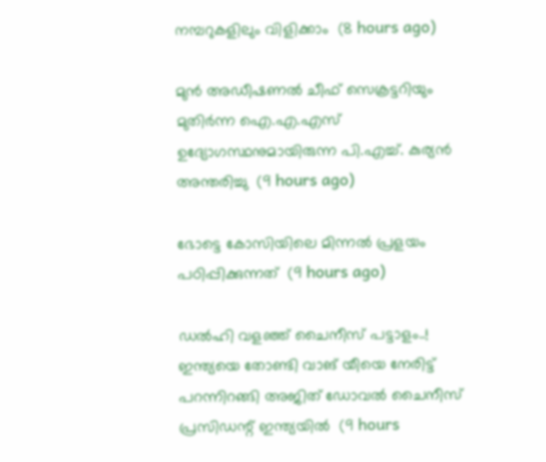നമ്പറുകളിലും വിളിക്കാം  (8 hours ago)

മുൻ അഡീഷണൽ ചീഫ് സെക്രട്ടറിയും മുതിർന്ന ഐ.എ.എസ് ഉദ്യോഗസ്ഥനുമായിരുന്ന പി.എച്ച്. കുര്യൻ അന്തരിച്ചു  (9 hours ago)

ഭോട്ടെ കോസിയിലെ മിന്നല്‍ പ്രളയം പഠിപ്പിക്കുന്നത്  (9 hours ago)

ഡൽഹി വളഞ്ഞ് ചൈനീസ് പട്ടാളം..! ഇന്ത്യയെ തോണ്ടി വാങ് യീയെ നേരിട്ട് പറന്നിറങ്ങി അജിത് ഡോവൽ ചൈനീസ് പ്രസിഡന്റ് ഇന്ത്യയിൽ  (9 hours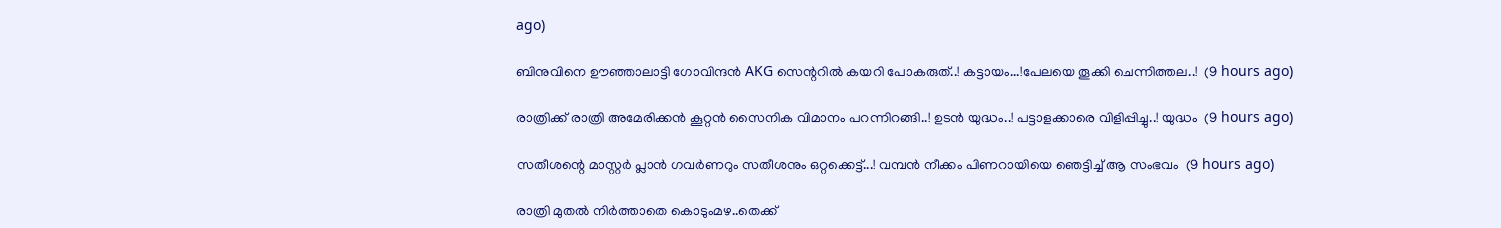ago)

ബിനുവിനെ ഊഞ്ഞാലാട്ടി ഗോവിന്ദൻ AKG സെന്ററിൽ കയറി പോകരുത്..! കട്ടായം...!പേലയെ തൂക്കി ചെന്നിത്തല..!  (9 hours ago)

രാത്രിക്ക് രാത്രി അമേരിക്കൻ കൂറ്റൻ സൈനിക വിമാനം പറന്നിറങ്ങി..! ഉടൻ യുദ്ധം..! പട്ടാളക്കാരെ വിളിപ്പിച്ചു..! യുദ്ധം  (9 hours ago)

സതീശന്റെ മാസ്റ്റർ പ്ലാൻ ഗവർണറും സതീശനും ഒറ്റക്കെട്ട്...! വമ്പൻ നീക്കം പിണറായിയെ ഞെട്ടിച്ച് ആ സംഭവം  (9 hours ago)

രാത്രി മുതൽ നിർത്താതെ കൊടുംമഴ..തെക്ക്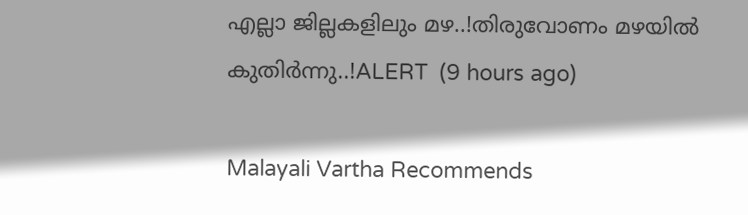എല്ലാ ജില്ലകളിലും മഴ..!തിരുവോണം മഴയിൽ കുതിർന്നു..!ALERT  (9 hours ago)

Malayali Vartha Recommends